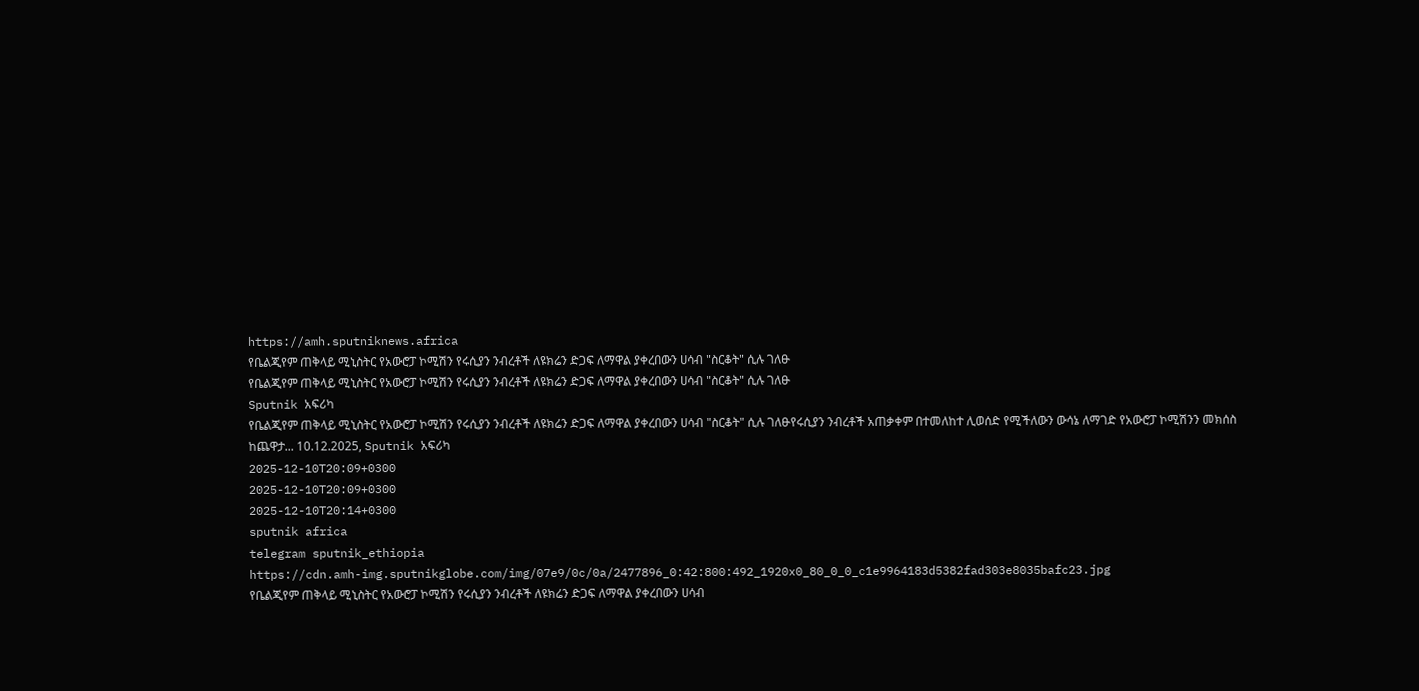https://amh.sputniknews.africa
የቤልጂየም ጠቅላይ ሚኒስትር የአውሮፓ ኮሚሽን የሩሲያን ንብረቶች ለዩክሬን ድጋፍ ለማዋል ያቀረበውን ሀሳብ "ስርቆት" ሲሉ ገለፁ
የቤልጂየም ጠቅላይ ሚኒስትር የአውሮፓ ኮሚሽን የሩሲያን ንብረቶች ለዩክሬን ድጋፍ ለማዋል ያቀረበውን ሀሳብ "ስርቆት" ሲሉ ገለፁ
Sputnik አፍሪካ
የቤልጂየም ጠቅላይ ሚኒስትር የአውሮፓ ኮሚሽን የሩሲያን ንብረቶች ለዩክሬን ድጋፍ ለማዋል ያቀረበውን ሀሳብ "ስርቆት" ሲሉ ገለፁየሩሲያን ንብረቶች አጠቃቀም በተመለከተ ሊወሰድ የሚችለውን ውሳኔ ለማገድ የአውሮፓ ኮሚሽንን መክሰስ ከጨዋታ... 10.12.2025, Sputnik አፍሪካ
2025-12-10T20:09+0300
2025-12-10T20:09+0300
2025-12-10T20:14+0300
sputnik africa
telegram sputnik_ethiopia
https://cdn.amh-img.sputnikglobe.com/img/07e9/0c/0a/2477896_0:42:800:492_1920x0_80_0_0_c1e9964183d5382fad303e8035bafc23.jpg
የቤልጂየም ጠቅላይ ሚኒስትር የአውሮፓ ኮሚሽን የሩሲያን ንብረቶች ለዩክሬን ድጋፍ ለማዋል ያቀረበውን ሀሳብ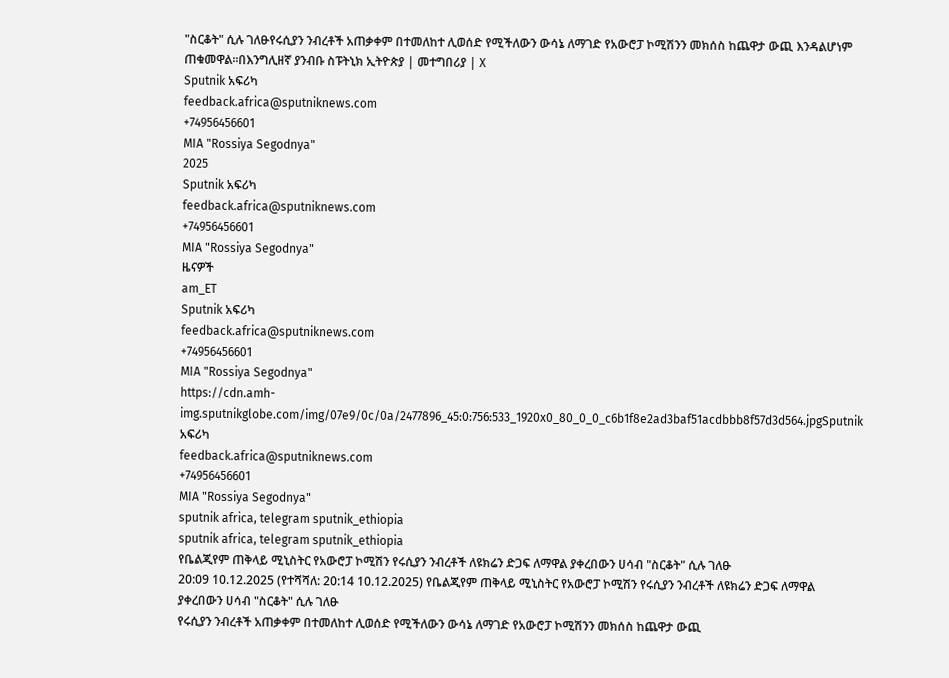"ስርቆት" ሲሉ ገለፁየሩሲያን ንብረቶች አጠቃቀም በተመለከተ ሊወሰድ የሚችለውን ውሳኔ ለማገድ የአውሮፓ ኮሚሽንን መክሰስ ከጨዋታ ውጪ እንዳልሆነም ጠቁመዋል።በእንግሊዘኛ ያንብቡ ስፑትኒክ ኢትዮጵያ | መተግበሪያ | X
Sputnik አፍሪካ
feedback.africa@sputniknews.com
+74956456601
MIA "Rossiya Segodnya"
2025
Sputnik አፍሪካ
feedback.africa@sputniknews.com
+74956456601
MIA "Rossiya Segodnya"
ዜናዎች
am_ET
Sputnik አፍሪካ
feedback.africa@sputniknews.com
+74956456601
MIA "Rossiya Segodnya"
https://cdn.amh-img.sputnikglobe.com/img/07e9/0c/0a/2477896_45:0:756:533_1920x0_80_0_0_c6b1f8e2ad3baf51acdbbb8f57d3d564.jpgSputnik አፍሪካ
feedback.africa@sputniknews.com
+74956456601
MIA "Rossiya Segodnya"
sputnik africa, telegram sputnik_ethiopia
sputnik africa, telegram sputnik_ethiopia
የቤልጂየም ጠቅላይ ሚኒስትር የአውሮፓ ኮሚሽን የሩሲያን ንብረቶች ለዩክሬን ድጋፍ ለማዋል ያቀረበውን ሀሳብ "ስርቆት" ሲሉ ገለፁ
20:09 10.12.2025 (የተሻሻለ: 20:14 10.12.2025) የቤልጂየም ጠቅላይ ሚኒስትር የአውሮፓ ኮሚሽን የሩሲያን ንብረቶች ለዩክሬን ድጋፍ ለማዋል ያቀረበውን ሀሳብ "ስርቆት" ሲሉ ገለፁ
የሩሲያን ንብረቶች አጠቃቀም በተመለከተ ሊወሰድ የሚችለውን ውሳኔ ለማገድ የአውሮፓ ኮሚሽንን መክሰስ ከጨዋታ ውጪ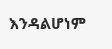እንዳልሆነም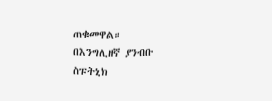ጠቁመዋል።
በእንግሊዘኛ ያንብቡ
ስፑትኒክ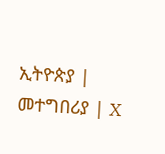ኢትዮጵያ | መተግበሪያ | X